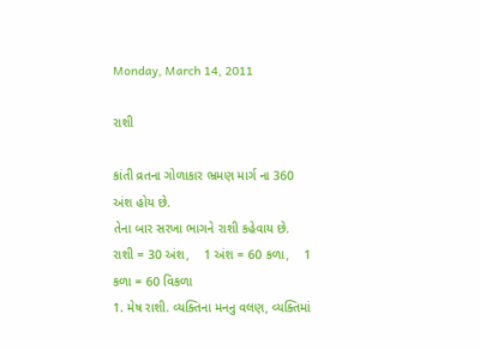Monday, March 14, 2011

રાશી

કાંતી વ્રતના ગોળાકાર ભ્રમણ માર્ગ ના 360 અંશ હોય છે.
તેના બાર સરખા ભાગને રાશી કહેવાય છે.
રાશી = 30 અંશ,    1 અંશ = 60 કળા,    1 કળા = 60 વિકળા
1. મેષ રાશી. વ્યક્તિના મનનુ વલણ, વ્યક્તિમાં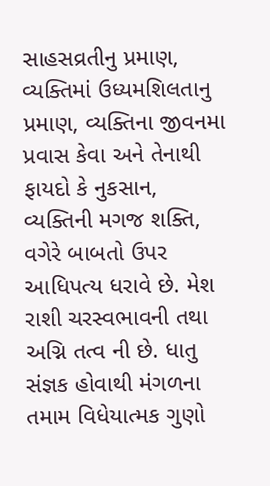સાહસવ્રતીનુ પ્રમાણ, વ્યક્તિમાં ઉધ્યમશિલતાનુ પ્રમાણ, વ્યક્તિના જીવનમા પ્રવાસ કેવા અને તેનાથી ફાયદો કે નુકસાન, વ્યક્તિની મગજ શક્તિ, વગેરે બાબતો ઉપર આધિપત્ય ધરાવે છે. મેશ રાશી ચરસ્વભાવની તથા અગ્નિ તત્વ ની છે. ધાતુ સંજ્ઞક હોવાથી મંગળના તમામ વિધેયાત્મક ગુણો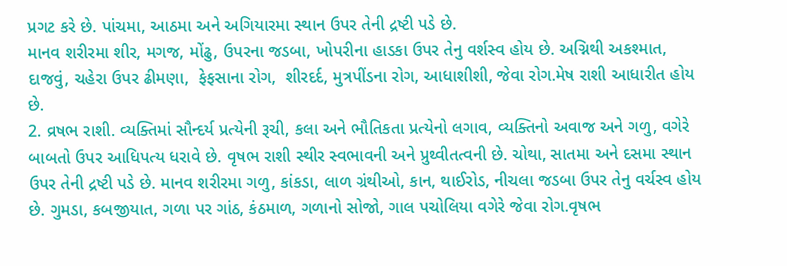પ્રગટ કરે છે. પાંચમા, આઠમા અને અગિયારમા સ્થાન ઉપર તેની દ્રષ્ટી પડે છે.
માનવ શરીરમા શીર, મગજ, મોંઢુ, ઉપરના જડબા, ખોપરીના હાડકા ઉપર તેનુ વર્શસ્વ હોય છે. અગ્નિથી અકશ્માત, દાજવું, ચહેરા ઉપર ઢીમણા,  ફેફસાના રોગ,  શીરદર્દ, મુત્રપીંડના રોગ, આધાશીશી, જેવા રોગ.મેષ રાશી આધારીત હોય છે.
2. વ્રષભ રાશી. વ્યક્તિમાં સૌન્દર્ય પ્રત્યેની રૂચી, કલા અને ભૌતિકતા પ્રત્યેનો લગાવ, વ્યક્તિનો અવાજ અને ગળુ, વગેરે બાબતો ઉપર આધિપત્ય ધરાવે છે. વૃષભ રાશી સ્થીર સ્વભાવની અને પ્રુથ્વીતત્વની છે. ચોથા, સાતમા અને દસમા સ્થાન ઉપર તેની દ્રષ્ટી પડે છે. માનવ શરીરમા ગળુ, કાંકડા, લાળ ગ્રંથીઓ, કાન, થાઈરોડ, નીચલા જડબા ઉપર તેનુ વર્ચસ્વ હોય છે. ગુમડા, કબજીયાત, ગળા પર ગાંઠ, કંઠમાળ, ગળાનો સોજો, ગાલ પચોલિયા વગેરે જેવા રોગ.વૃષભ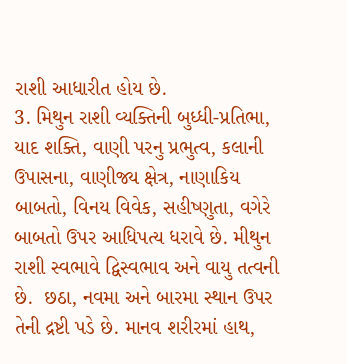રાશી આધારીત હોય છે.
3. મિથુન રાશી વ્યક્તિની બુધ્ધી-પ્રતિભા, યાદ શક્તિ, વાણી પરનુ પ્રભુત્વ, કલાની ઉપાસના, વાણીજ્ય ક્ષેત્ર, નાણાકિય બાબતો, વિનય વિવેક, સહીષ્ણુતા, વગેરે બાબતો ઉપર આધિપત્ય ધરાવે છે. મીથુન રાશી સ્વભાવે દ્વિસ્વભાવ અને વાયુ તત્વની છે.  છઠા, નવમા અને બારમા સ્થાન ઉપર તેની દ્રષ્ટી પડે છે. માનવ શરીરમાં હાથ,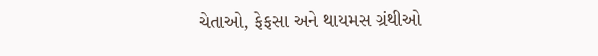ચેતાઓ, ફેફસા અને થાયમસ ગ્રંથીઓ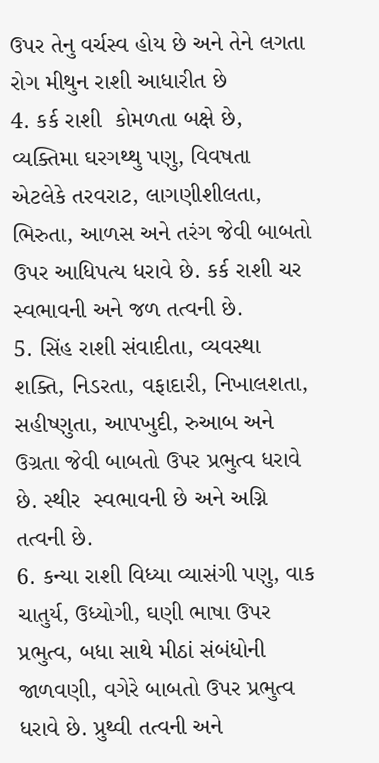ઉપર તેનુ વર્ચસ્વ હોય છે અને તેને લગતા રોગ મીથુન રાશી આધારીત છે
4. કર્ક રાશી  કોમળતા બક્ષે છે, વ્યક્તિમા ઘરગથ્થુ પણુ, વિવષતા એટલેકે તરવરાટ, લાગણીશીલતા, ભિરુતા, આળસ અને તરંગ જેવી બાબતો ઉપર આધિપત્ય ધરાવે છે. કર્ક રાશી ચર સ્વભાવની અને જળ તત્વની છે.
5. સિંહ રાશી સંવાદીતા, વ્યવસ્થા શક્તિ, નિડરતા, વફાદારી, નિખાલશતા, સહીષ્ણુતા, આપખુદી, રુઆબ અને ઉગ્રતા જેવી બાબતો ઉપર પ્રભુત્વ ધરાવે છે. સ્થીર  સ્વભાવની છે અને અગ્નિ તત્વની છે.
6. કન્યા રાશી વિધ્યા વ્યાસંગી પણુ, વાક ચાતુર્ય, ઉધ્યોગી, ઘણી ભાષા ઉપર પ્રભુત્વ, બધા સાથે મીઠાં સંબંધોની જાળવણી, વગેરે બાબતો ઉપર પ્રભુત્વ ધરાવે છે. પ્રુથ્વી તત્વની અને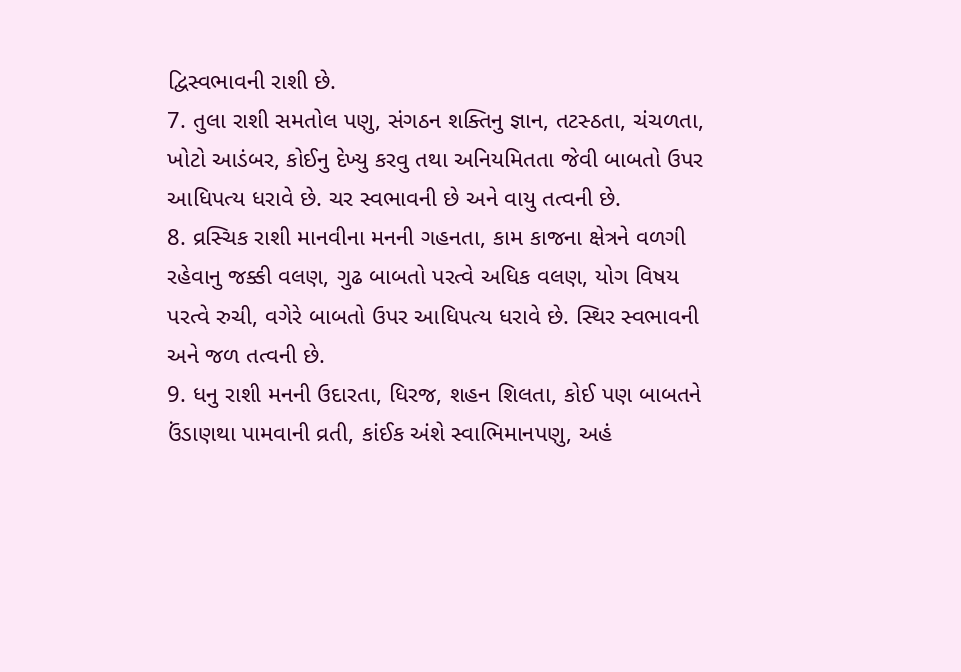દ્વિસ્વભાવની રાશી છે.
7. તુલા રાશી સમતોલ પણુ, સંગઠન શક્તિનુ જ્ઞાન, તટસ્ઠતા, ચંચળતા, ખોટો આડંબર, કોઈનુ દેખ્યુ કરવુ તથા અનિયમિતતા જેવી બાબતો ઉપર આધિપત્ય ધરાવે છે. ચર સ્વભાવની છે અને વાયુ તત્વની છે.
8. વ્રસ્ચિક રાશી માનવીના મનની ગહનતા, કામ કાજના ક્ષેત્રને વળગી રહેવાનુ જક્કી વલણ, ગુઢ બાબતો પરત્વે અધિક વલણ, યોગ વિષય પરત્વે રુચી, વગેરે બાબતો ઉપર આધિપત્ય ધરાવે છે. સ્થિર સ્વભાવની અને જળ તત્વની છે.
9. ધનુ રાશી મનની ઉદારતા, ધિરજ, શહન શિલતા, કોઈ પણ બાબતને ઉંડાણથા પામવાની વ્રતી, કાંઈક અંશે સ્વાભિમાનપણુ, અહં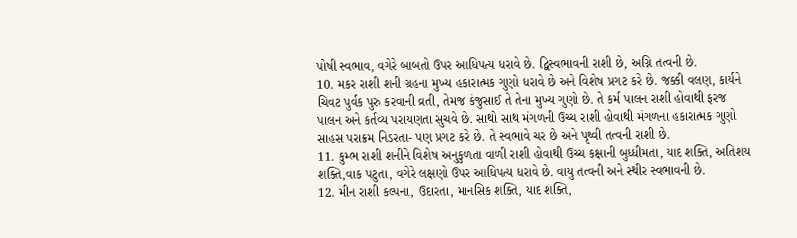પોષી સ્વભાવ, વગેરે બાબતો ઉપર આધિપત્ય ધરાવે છે. દ્વિસ્વભાવની રાશી છે, અગ્નિ તત્વની છે.
10. મકર રાશી શની ગ્રહના મુખ્ય હકારાત્મક ગુણો ધરાવે છે અને વિશેષ પ્રગટ કરે છે. જક્કી વલણ, કાર્યને ચિવટ પુર્વક પુરુ કરવાની વ્રતી, તેમજ કંજુસાઈ તે તેના મુખ્ય ગુણો છે. તે કર્મ પાલન રાશી હોવાથી ફરજ પાલન અને કર્તવ્ય પરાયણતા સુચવે છે. સાથો સાથ મંગળની ઉચ્ચ રાશી હોવાથી મંગળના હકારાત્મક ગુણો સાહસ પરાક્રમ નિડરતા- પણ પ્રગટ કરે છે. તે સ્વભાવે ચર છે અને પૃથ્વી તત્વની રાશી છે.
11. કુમ્ભ રાશી શનીને વિશેષ અનુકુળતા વાળી રાશી હોવાથી ઉચ્ચ કક્ષાની બુધ્ધીમતા, યાદ શક્તિ, અતિશય શક્તિ,વાક પટુતા, વગેરે લક્ષણો ઉપર આધિપત્ય ધરાવે છે. વાયુ તત્વની અને સ્થીર સ્વભાવની છે.
12. મીન રાશી કલ્પના, ઉદારતા, માનસિક શક્તિ, યાદ શક્તિ,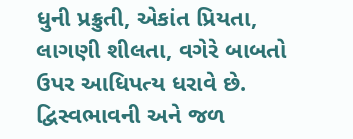ધુની પ્રક્રુતી, એકાંત પ્રિયતા, લાગણી શીલતા, વગેરે બાબતો ઉપર આધિપત્ય ધરાવે છે. દ્વિસ્વભાવની અને જળ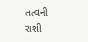તત્વની રાશી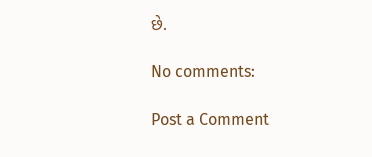છે.

No comments:

Post a Comment